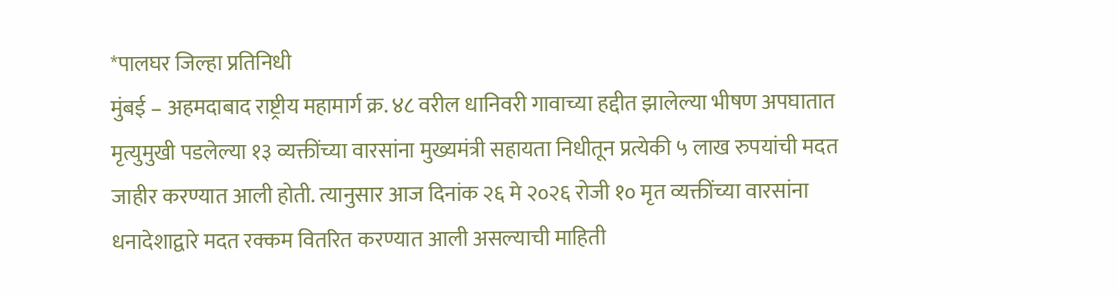*पालघर जिल्हा प्रतिनिधी
मुंबई – अहमदाबाद राष्ट्रीय महामार्ग क्र. ४८ वरील धानिवरी गावाच्या हद्दीत झालेल्या भीषण अपघातात मृत्युमुखी पडलेल्या १३ व्यक्तींच्या वारसांना मुख्यमंत्री सहायता निधीतून प्रत्येकी ५ लाख रुपयांची मदत जाहीर करण्यात आली होती. त्यानुसार आज दिनांक २६ मे २०२६ रोजी १० मृत व्यक्तींच्या वारसांना धनादेशाद्वारे मदत रक्कम वितरित करण्यात आली असल्याची माहिती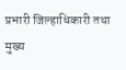प्रभारी जिल्हाधिकारी तथा मुख्य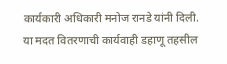कार्यकारी अधिकारी मनोज रानडे यांनी दिली.
या मदत वितरणाची कार्यवाही डहाणू तहसील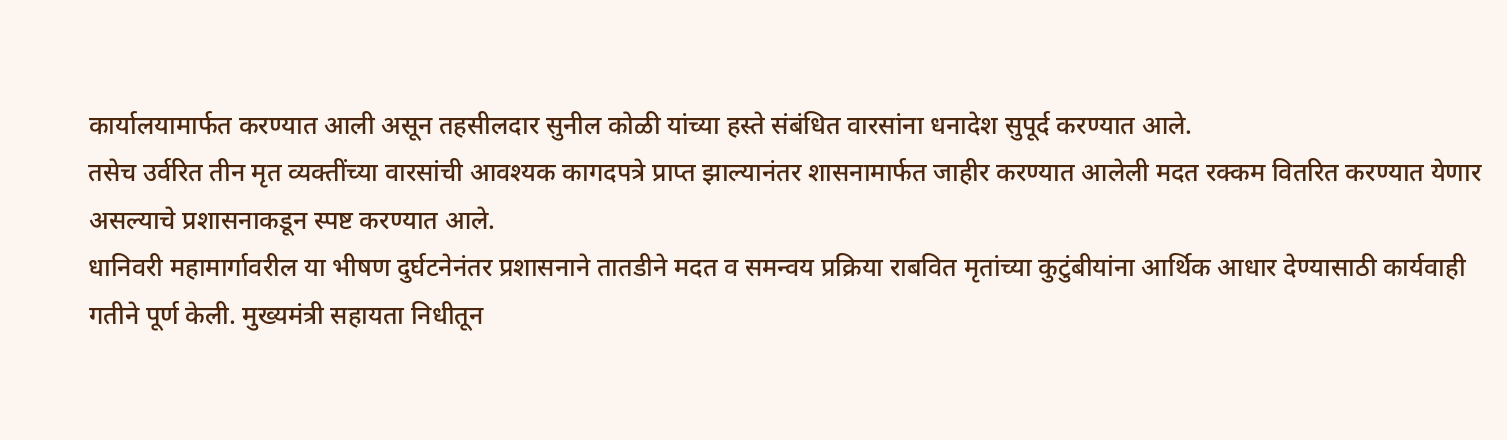कार्यालयामार्फत करण्यात आली असून तहसीलदार सुनील कोळी यांच्या हस्ते संबंधित वारसांना धनादेश सुपूर्द करण्यात आले.
तसेच उर्वरित तीन मृत व्यक्तींच्या वारसांची आवश्यक कागदपत्रे प्राप्त झाल्यानंतर शासनामार्फत जाहीर करण्यात आलेली मदत रक्कम वितरित करण्यात येणार असल्याचे प्रशासनाकडून स्पष्ट करण्यात आले.
धानिवरी महामार्गावरील या भीषण दुर्घटनेनंतर प्रशासनाने तातडीने मदत व समन्वय प्रक्रिया राबवित मृतांच्या कुटुंबीयांना आर्थिक आधार देण्यासाठी कार्यवाही गतीने पूर्ण केली. मुख्यमंत्री सहायता निधीतून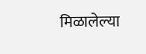मिळालेल्या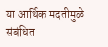या आर्थिक मदतीमुळे संबंधित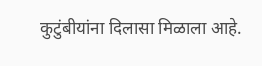कुटुंबीयांना दिलासा मिळाला आहे.